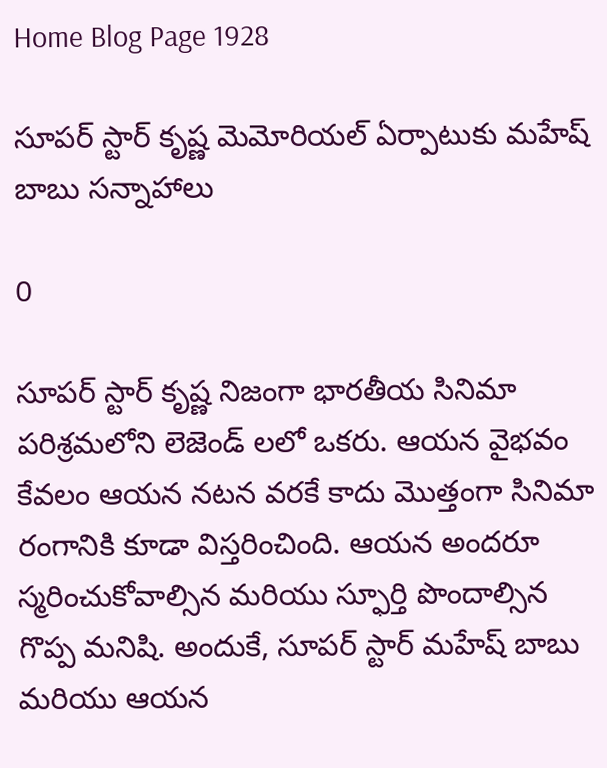Home Blog Page 1928

సూపర్‌ స్టార్ కృష్ణ మెమోరియల్‌ ఏర్పాటుకు మహేష్ బాబు సన్నాహాలు

0

సూపర్ స్టార్ కృష్ణ నిజంగా భారతీయ సినిమా పరిశ్రమలోని లెజెండ్ లలో ఒకరు. ఆయన వైభవం కేవలం ఆయన నటన వరకే కాదు మొత్తంగా సినిమా రంగానికి కూడా విస్తరించింది. ఆయన అందరూ స్మరించుకోవాల్సిన మరియు స్ఫూర్తి పొందాల్సిన గొప్ప మనిషి. అందుకే, సూపర్ స్టార్ మహేష్ బాబు మరియు ఆయన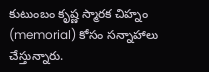కుటుంబం కృష్ణ స్మారక చిహ్నం (memorial) కోసం సన్నాహాలు చేస్తున్నారు.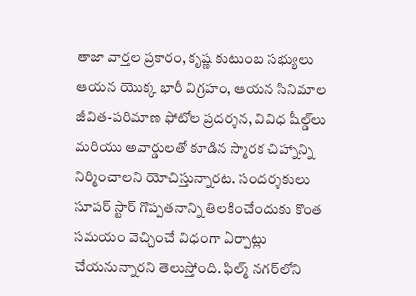తాజా వార్తల ప్రకారం, కృష్ణ కుటుంబ సభ్యులు ఆయన యొక్క భారీ విగ్రహం, ఆయన సినిమాల జీవిత-పరిమాణ ఫోటోల ప్రదర్శన, వివిధ షీల్డ్‌లు మరియు అవార్డులతో కూడిన స్మారక చిహ్నాన్ని నిర్మించాలని యోచిస్తున్నారట. సందర్శకులు సూపర్ స్టార్ గొప్పతనాన్ని తిలకించేందుకు కొంత సమయం వెచ్చించే విధంగా ఏర్పాట్లు చేయనున్నారని తెలుస్తోంది. ఫిల్మ్ నగర్‌లోని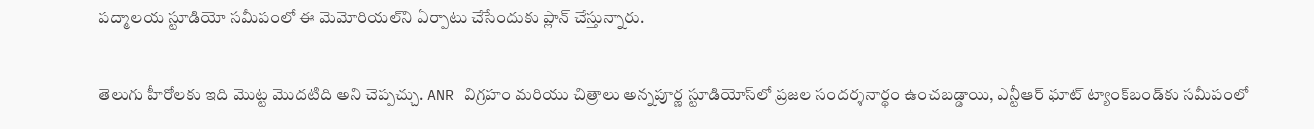పద్మాలయ స్టూడియో సమీపంలో ఈ మెమోరియల్‌ని ఏర్పాటు చేసేందుకు ప్లాన్ చేస్తున్నారు.

తెలుగు హీరోలకు ఇది మొట్ట మొదటిది అని చెప్పచ్చు. ANR విగ్రహం మరియు చిత్రాలు అన్నపూర్ణ స్టూడియోస్‌లో ప్రజల సందర్శనార్థం ఉంచబడ్డాయి, ఎన్టీఆర్ ఘాట్ ట్యాంక్‌బండ్‌కు సమీపంలో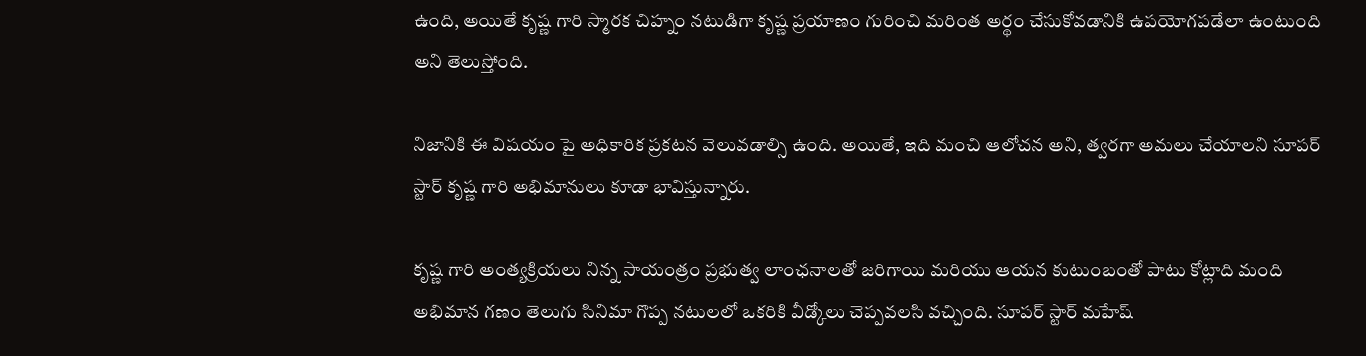ఉంది, అయితే కృష్ణ గారి స్మారక చిహ్నం నటుడిగా కృష్ణ ప్రయాణం గురించి మరింత అర్థం చేసుకోవడానికి ఉపయోగపడేలా ఉంటుంది అని తెలుస్తోంది.

నిజానికి ఈ విషయం పై అధికారిక ప్రకటన వెలువడాల్సి ఉంది. అయితే, ఇది మంచి ఆలోచన అని, త్వరగా అమలు చేయాలని సూపర్ స్టార్ కృష్ణ గారి అభిమానులు కూడా భావిస్తున్నారు.

కృష్ణ గారి అంత్యక్రియలు నిన్న సాయంత్రం ప్రభుత్వ లాంఛనాలతో జరిగాయి మరియు ఆయన కుటుంబంతో పాటు కోట్లాది మంది అభిమాన గణం తెలుగు సినిమా గొప్ప నటులలో ఒకరికి వీడ్కోలు చెప్పవలసి వచ్చింది. సూపర్ స్టార్ మహేష్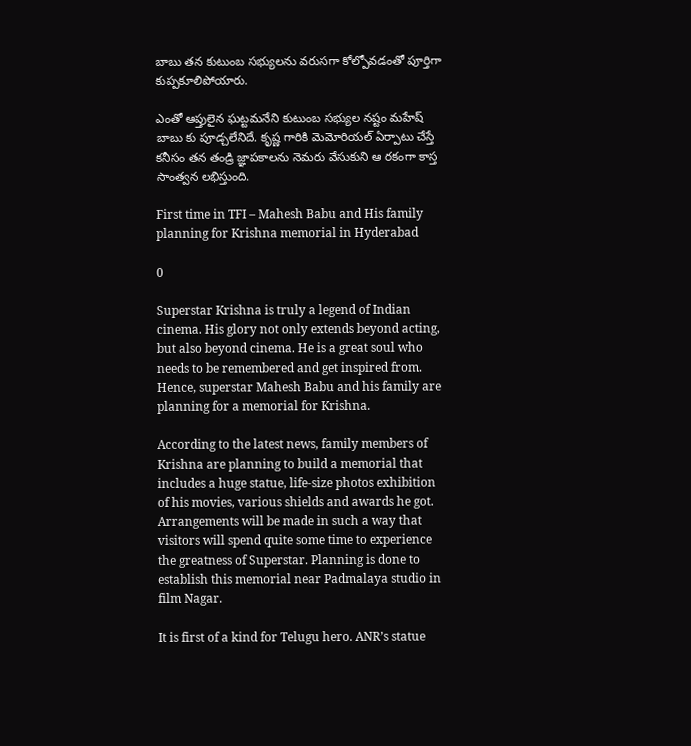బాబు తన కుటుంబ సభ్యులను వరుసగా కోల్పోవడంతో పూర్తిగా కుప్పకూలిపోయారు.

ఎంతో ఆప్తులైన ఘట్టమనేని కుటుంబ సభ్యుల నష్టం మహేష్ బాబు కు పూడ్చలేనిదే. కృష్ణ గారికి మెమోరియల్ ఏర్పాటు చేస్తే కనీసం తన తండ్రి జ్ఞాపకాలను నెమరు వేసుకుని ఆ రకంగా కాస్త సాంత్వన లభిస్తుంది.

First time in TFI – Mahesh Babu and His family planning for Krishna memorial in Hyderabad

0

Superstar Krishna is truly a legend of Indian cinema. His glory not only extends beyond acting, but also beyond cinema. He is a great soul who needs to be remembered and get inspired from. Hence, superstar Mahesh Babu and his family are planning for a memorial for Krishna.

According to the latest news, family members of Krishna are planning to build a memorial that includes a huge statue, life-size photos exhibition of his movies, various shields and awards he got. Arrangements will be made in such a way that visitors will spend quite some time to experience the greatness of Superstar. Planning is done to establish this memorial near Padmalaya studio in film Nagar.

It is first of a kind for Telugu hero. ANR’s statue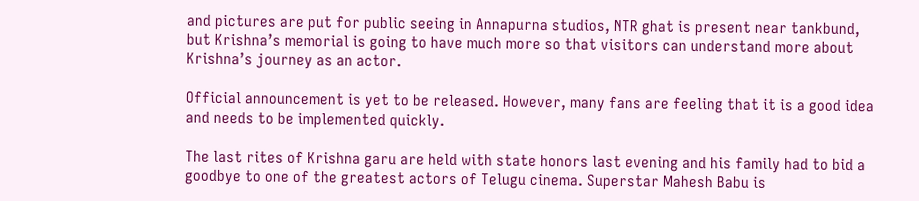and pictures are put for public seeing in Annapurna studios, NTR ghat is present near tankbund, but Krishna’s memorial is going to have much more so that visitors can understand more about Krishna’s journey as an actor.

Official announcement is yet to be released. However, many fans are feeling that it is a good idea and needs to be implemented quickly.

The last rites of Krishna garu are held with state honors last evening and his family had to bid a goodbye to one of the greatest actors of Telugu cinema. Superstar Mahesh Babu is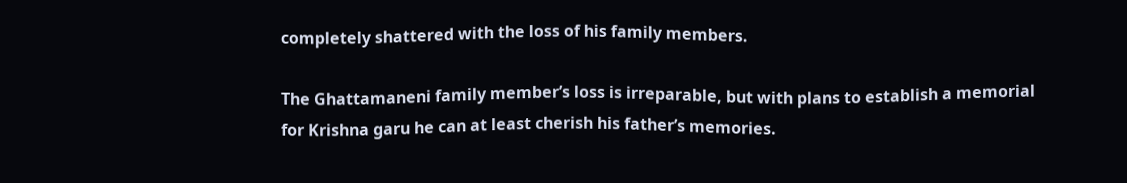completely shattered with the loss of his family members.

The Ghattamaneni family member’s loss is irreparable, but with plans to establish a memorial for Krishna garu he can at least cherish his father’s memories.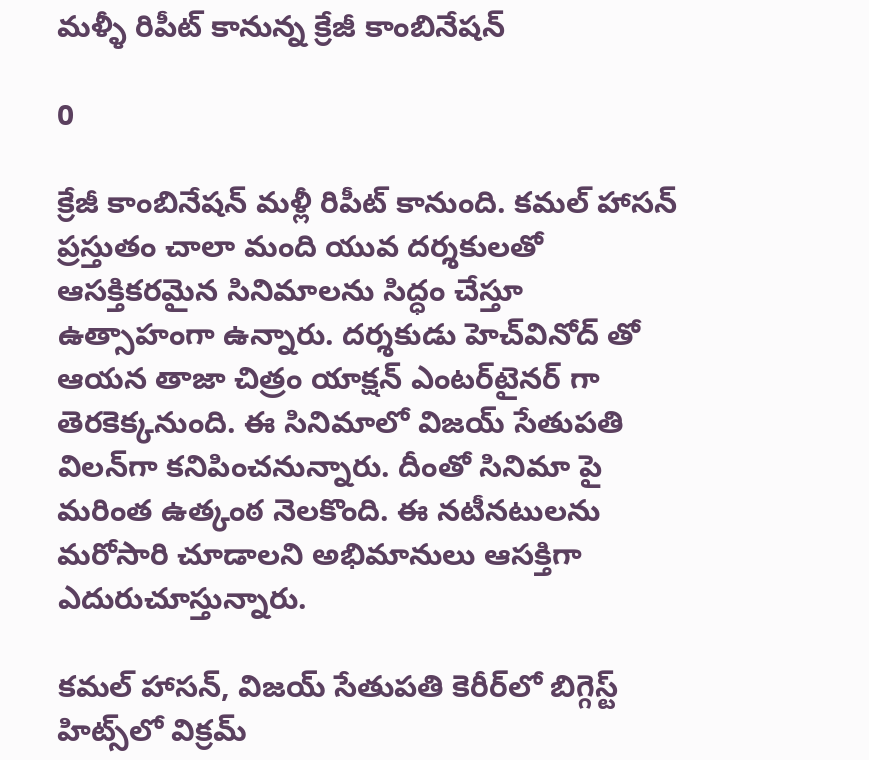మళ్ళీ రిపీట్ కానున్న క్రేజీ కాంబినేషన్

0

క్రేజీ కాంబినేషన్ మళ్లీ రిపీట్ కానుంది. కమల్ హాసన్ ప్రస్తుతం చాలా మంది యువ దర్శకులతో ఆసక్తికరమైన సినిమాలను సిద్ధం చేస్తూ ఉత్సాహంగా ఉన్నారు. దర్శకుడు హెచ్‌వినోద్ తో ఆయన తాజా చిత్రం యాక్షన్ ఎంటర్‌టైనర్ గా తెరకెక్కనుంది. ఈ సినిమాలో విజయ్ సేతుపతి విలన్‌గా కనిపించనున్నారు. దీంతో సినిమా పై మరింత ఉత్కంఠ నెలకొంది. ఈ నటీనటులను మరోసారి చూడాలని అభిమానులు ఆసక్తిగా ఎదురుచూస్తున్నారు.

కమల్ హాసన్, విజయ్ సేతుపతి కెరీర్‌లో బిగ్గెస్ట్ హిట్స్‌లో విక్రమ్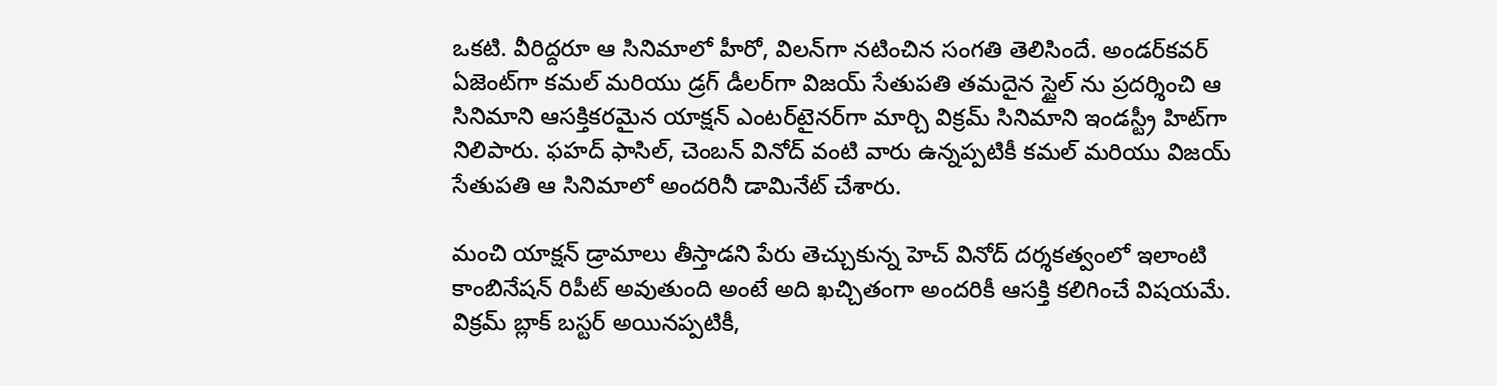ఒకటి. వీరిద్దరూ ఆ సినిమాలో హీరో, విలన్‌గా నటించిన సంగతి తెలిసిందే. అండర్‌కవర్ ఏజెంట్‌గా కమల్ మరియు డ్రగ్ డీలర్‌గా విజయ్ సేతుపతి తమదైన స్టైల్ ను ప్రదర్శించి ఆ సినిమాని ఆసక్తికరమైన యాక్షన్ ఎంటర్‌టైనర్‌గా మార్చి విక్రమ్ సినిమాని ఇండస్ట్రీ హిట్‌గా నిలిపారు. ఫహద్ ఫాసిల్, చెంబన్ వినోద్ వంటి వారు ఉన్నప్పటికీ కమల్ మరియు విజయ్ సేతుపతి ఆ సినిమాలో అందరినీ డామినేట్ చేశారు.

మంచి యాక్షన్ డ్రామాలు తీస్తాడని పేరు తెచ్చుకున్న హెచ్ వినోద్ దర్శకత్వంలో ఇలాంటి కాంబినేషన్ రిపీట్ అవుతుంది అంటే అది ఖచ్చితంగా అందరికీ ఆసక్తి కలిగించే విషయమే. విక్రమ్ బ్లాక్ బస్టర్ అయినప్పటికీ,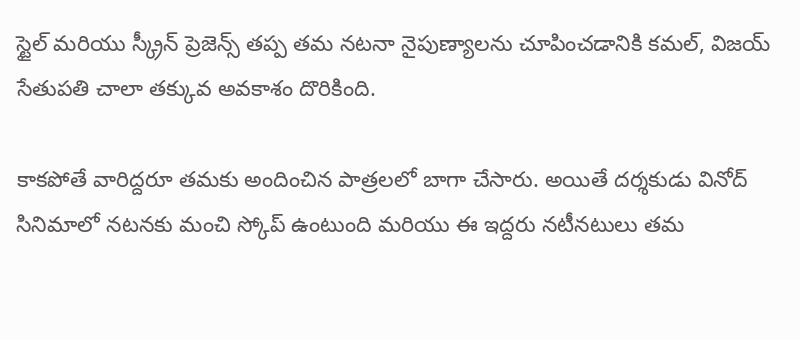స్టైల్ మరియు స్క్రీన్ ప్రెజెన్స్ తప్ప తమ నటనా నైపుణ్యాలను చూపించడానికి కమల్, విజయ్ సేతుపతి చాలా తక్కువ అవకాశం దొరికింది.

కాకపోతే వారిద్దరూ తమకు అందించిన పాత్రలలో బాగా చేసారు. అయితే దర్శకుడు వినోద్ సినిమాలో నటనకు మంచి స్కోప్ ఉంటుంది మరియు ఈ ఇద్దరు నటీనటులు తమ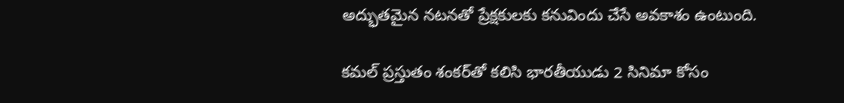అద్భుతమైన నటనతో ప్రేక్షకులకు కనువిందు చేసే అవకాశం ఉంటుంది.

కమల్ ప్రస్తుతం శంకర్‌తో కలిసి భారతీయుడు 2 సినిమా కోసం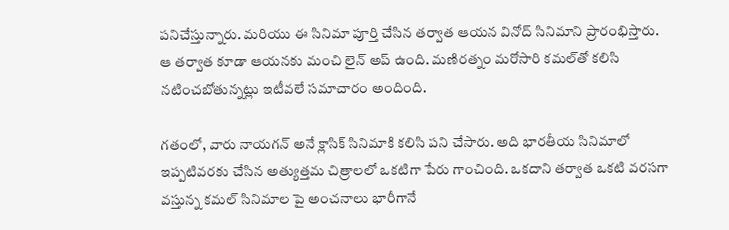పనిచేస్తున్నారు. మరియు ఈ సినిమా పూర్తి చేసిన తర్వాత ఆయన వినోద్ సినిమాని ప్రారంభిస్తారు. ఆ తర్వాత కూడా ఆయనకు మంచి లైన్ అప్ ఉంది. మణిరత్నం మరోసారి కమల్‌తో కలిసి నటించబోతున్నట్లు ఇటీవలే సమాచారం అందింది.

గతంలో, వారు నాయగన్ అనే క్లాసిక్‌ సినిమాకి కలిసి పని చేసారు. అది భారతీయ సినిమాలో ఇప్పటివరకు చేసిన అత్యుత్తమ చిత్రాలలో ఒకటిగా పేరు గాంచింది. ఒకదాని తర్వాత ఒకటి వరసగా వస్తున్న కమల్ సినిమాల పై అంచనాలు భారీగానే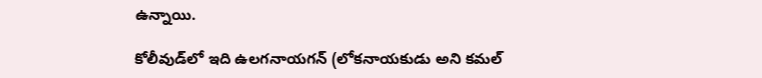ఉన్నాయి.

కోలీవుడ్‌లో ఇది ఉలగనాయగన్ (లోకనాయకుడు అని కమల్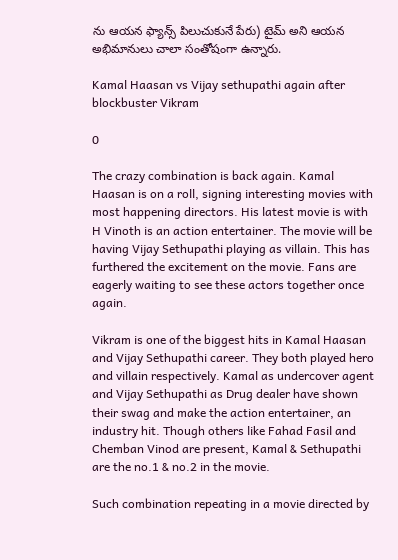ను ఆయన ఫ్యాన్స్ పిలుచుకునే పేరు) టైమ్ అని ఆయన అభిమానులు చాలా సంతోషంగా ఉన్నారు.

Kamal Haasan vs Vijay sethupathi again after blockbuster Vikram

0

The crazy combination is back again. Kamal Haasan is on a roll, signing interesting movies with most happening directors. His latest movie is with H Vinoth is an action entertainer. The movie will be having Vijay Sethupathi playing as villain. This has furthered the excitement on the movie. Fans are eagerly waiting to see these actors together once again.

Vikram is one of the biggest hits in Kamal Haasan and Vijay Sethupathi career. They both played hero and villain respectively. Kamal as undercover agent and Vijay Sethupathi as Drug dealer have shown their swag and make the action entertainer, an industry hit. Though others like Fahad Fasil and Chemban Vinod are present, Kamal & Sethupathi are the no.1 & no.2 in the movie.

Such combination repeating in a movie directed by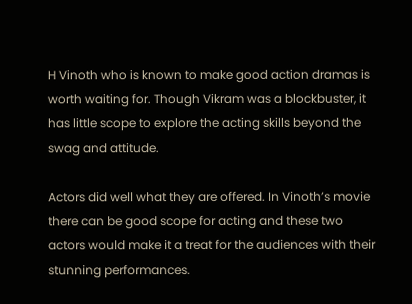H Vinoth who is known to make good action dramas is worth waiting for. Though Vikram was a blockbuster, it has little scope to explore the acting skills beyond the swag and attitude.

Actors did well what they are offered. In Vinoth’s movie there can be good scope for acting and these two actors would make it a treat for the audiences with their stunning performances.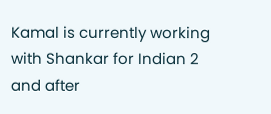Kamal is currently working with Shankar for Indian 2 and after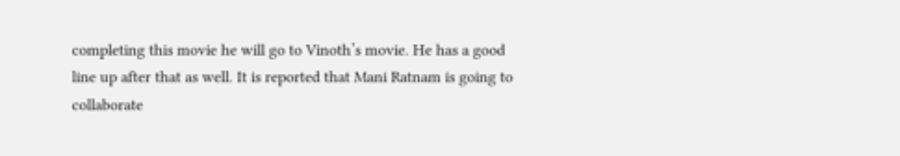completing this movie he will go to Vinoth’s movie. He has a good line up after that as well. It is reported that Mani Ratnam is going to collaborate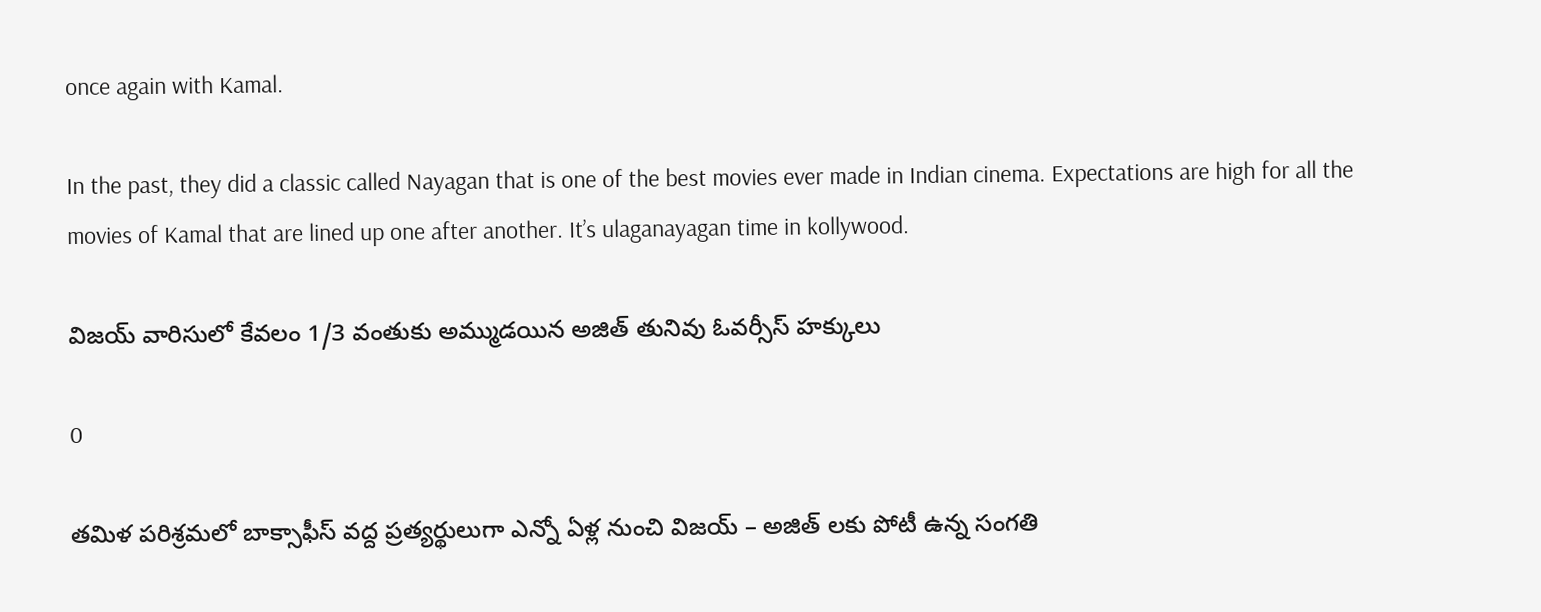once again with Kamal.

In the past, they did a classic called Nayagan that is one of the best movies ever made in Indian cinema. Expectations are high for all the movies of Kamal that are lined up one after another. It’s ulaganayagan time in kollywood.

విజయ్ వారిసులో కేవలం 1/3 వంతుకు అమ్ముడయిన అజిత్ తునివు ఓవర్సీస్ హక్కులు

0

తమిళ పరిశ్రమలో బాక్సాఫీస్ వద్ద ప్రత్యర్థులుగా ఎన్నో ఏళ్ల నుంచి విజయ్ – అజిత్ లకు పోటీ ఉన్న సంగతి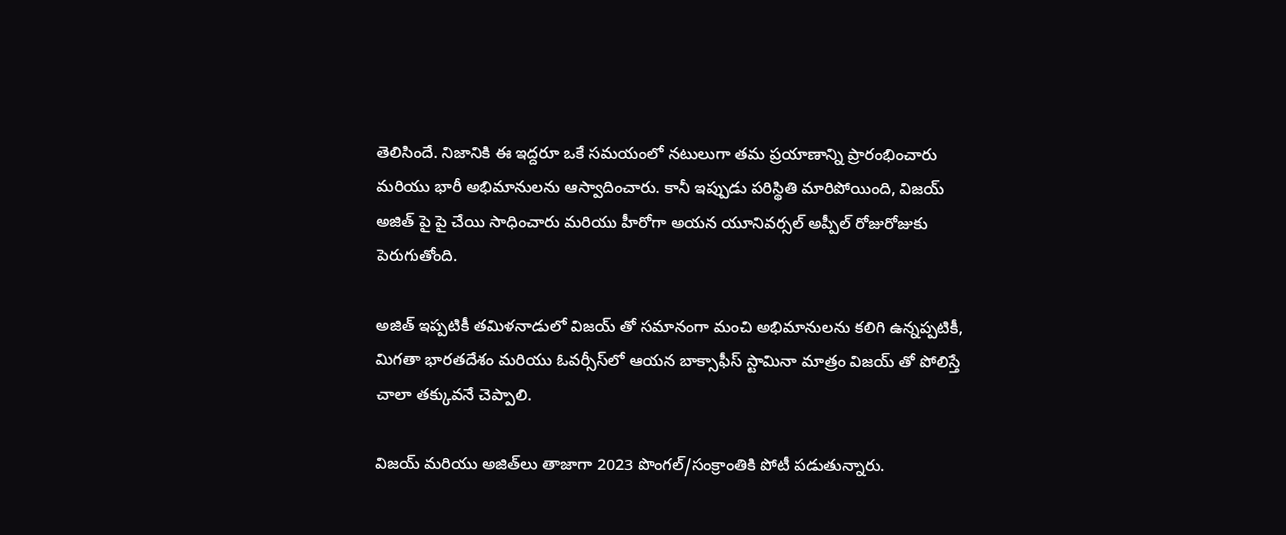తెలిసిందే. నిజానికి ఈ ఇద్దరూ ఒకే సమయంలో నటులుగా తమ ప్రయాణాన్ని ప్రారంభించారు మరియు భారీ అభిమానులను ఆస్వాదించారు. కానీ ఇప్పుడు పరిస్థితి మారిపోయింది, విజయ్ అజిత్ పై పై చేయి సాధించారు మరియు హీరోగా అయన యూనివర్సల్ అప్పీల్ రోజురోజుకు పెరుగుతోంది.

అజిత్ ఇప్పటికీ తమిళనాడులో విజయ్ తో సమానంగా మంచి అభిమానులను కలిగి ఉన్నప్పటికీ, మిగతా భారతదేశం మరియు ఓవర్సీస్‌లో ఆయన బాక్సాఫీస్ స్టామినా మాత్రం విజయ్ తో పోలిస్తే చాలా తక్కువనే చెప్పాలి.

విజయ్ మరియు అజిత్‌లు తాజాగా 2023 పొంగల్‌/సంక్రాంతికి పోటీ పడుతున్నారు.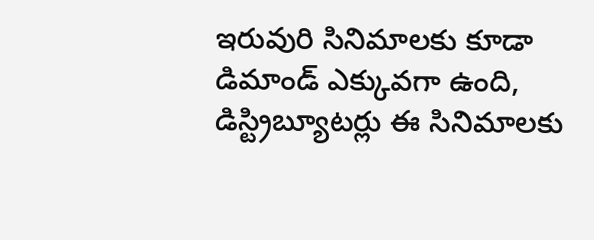ఇరువురి సినిమాలకు కూడా డిమాండ్ ఎక్కువగా ఉంది, డిస్ట్రిబ్యూటర్లు ఈ సినిమాలకు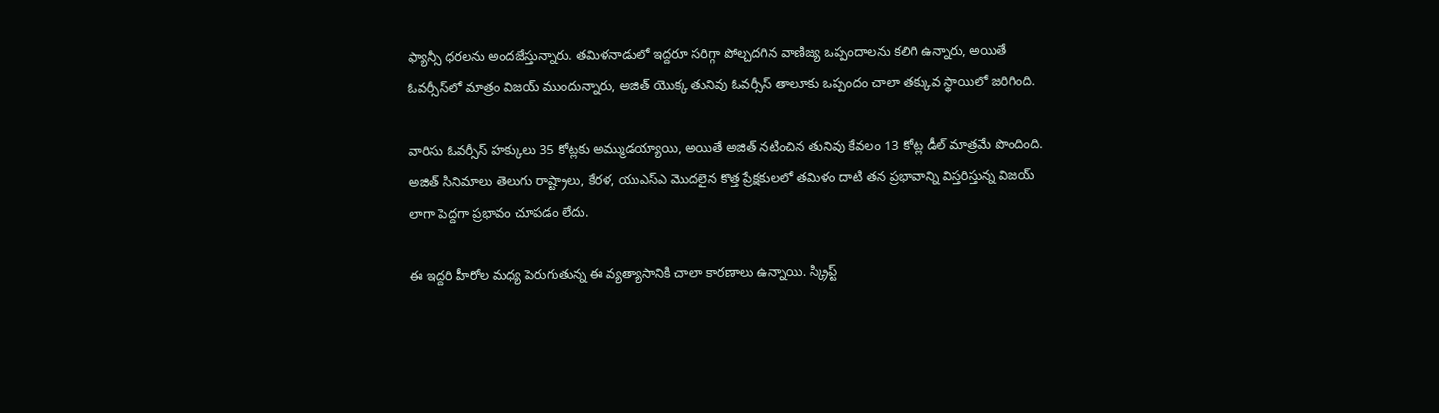ఫ్యాన్సీ ధరలను అందజేస్తున్నారు. తమిళనాడులో ఇద్దరూ సరిగ్గా పోల్చదగిన వాణిజ్య ఒప్పందాలను కలిగి ఉన్నారు, అయితే ఓవర్సీస్‌లో మాత్రం విజయ్ ముందున్నారు, అజిత్ యొక్క తునివు ఓవర్సీస్ తాలూకు ఒప్పందం చాలా తక్కువ స్థాయిలో జరిగింది.

వారిసు ఓవర్సీస్ హక్కులు 35 కోట్లకు అమ్ముడయ్యాయి, అయితే అజిత్ నటించిన తునివు కేవలం 13 కోట్ల డీల్ మాత్రమే పొందింది. అజిత్ సినిమాలు తెలుగు రాష్ట్రాలు, కేరళ, యుఎస్ఎ మొదలైన కొత్త ప్రేక్షకులలో తమిళం దాటి తన ప్రభావాన్ని విస్తరిస్తున్న విజయ్ లాగా పెద్దగా ప్రభావం చూపడం లేదు.

ఈ ఇద్దరి హీరోల మధ్య పెరుగుతున్న ఈ వ్యత్యాసానికి చాలా కారణాలు ఉన్నాయి. స్క్రిప్ట్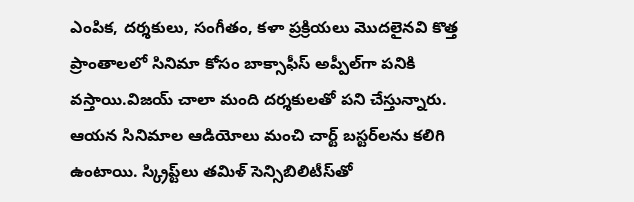ఎంపిక, దర్శకులు, సంగీతం, కళా ప్రక్రియలు మొదలైనవి కొత్త ప్రాంతాలలో సినిమా కోసం బాక్సాఫీస్ అప్పీల్‌గా పనికి వస్తాయి.విజయ్ చాలా మంది దర్శకులతో పని చేస్తున్నారు. ఆయన సినిమాల ఆడియోలు మంచి చార్ట్ బస్టర్‌లను కలిగి ఉంటాయి. స్క్రిప్ట్‌లు తమిళ్ సెన్సిబిలిటీస్‌తో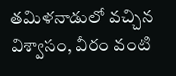తమిళనాడులో వచ్చిన విశ్వాసం, వీరం వంటి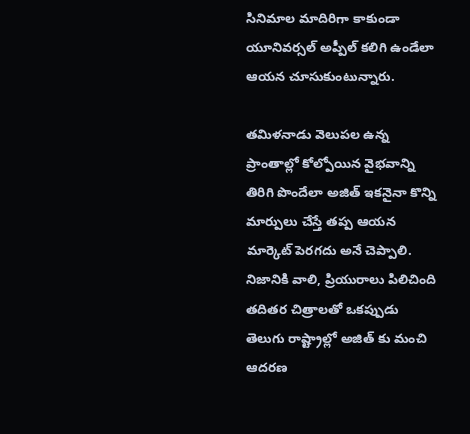సినిమాల మాదిరిగా కాకుండా యూనివర్సల్ అప్పీల్ కలిగి ఉండేలా ఆయన చూసుకుంటున్నారు.

తమిళనాడు వెలుపల ఉన్న ప్రాంతాల్లో కోల్పోయిన వైభవాన్ని తిరిగి పొందేలా అజిత్ ఇకనైనా కొన్ని మార్పులు చేస్తే తప్ప ఆయన మార్కెట్ పెరగదు అనే చెప్పాలి. నిజానికి వాలి, ప్రియురాలు పిలిచింది తదితర చిత్రాలతో ఒకప్పుడు తెలుగు రాష్ట్రాల్లో అజిత్ కు మంచి ఆదరణ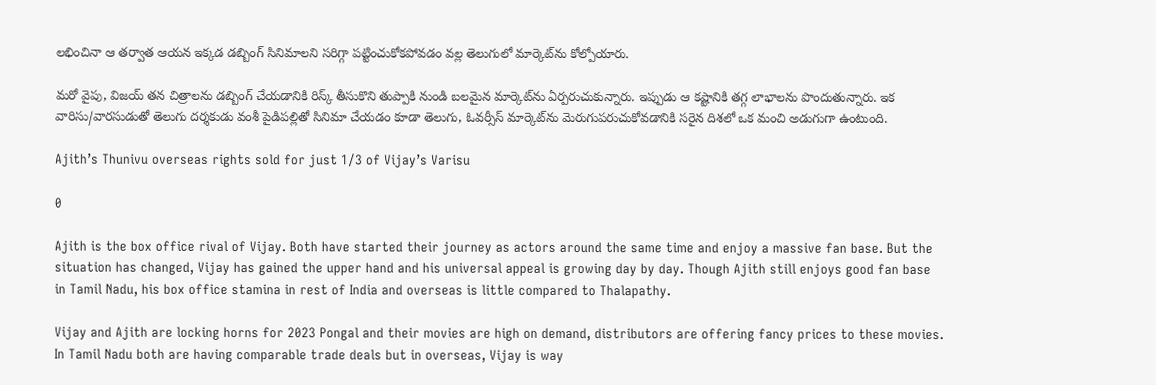లభించినా ఆ తర్వాత ఆయన ఇక్కడ డబ్బింగ్ సినిమాలని సరిగ్గా పట్టించుకోకపోవడం వల్ల తెలుగులో మార్కెట్‌ను కోల్పోయారు.

మరో వైపు, విజయ్ తన చిత్రాలను డబ్బింగ్ చేయడానికి రిస్క్ తీసుకొని తుప్పాకి నుండి బలమైన మార్కెట్‌ను ఏర్పరుచుకున్నారు. ఇప్పుడు ఆ కష్టానికి తగ్గ లాభాలను పొందుతున్నారు. ఇక వారిసు/వారసుడుతో తెలుగు దర్శకుడు వంశీ పైడిపల్లితో సినిమా చేయడం కూడా తెలుగు, ఓవర్సీస్ మార్కెట్‌ను మెరుగుపరుచుకోవడానికి సరైన దిశలో ఒక మంచి అడుగుగా ఉంటుంది.

Ajith’s Thunivu overseas rights sold for just 1/3 of Vijay’s Varisu

0

Ajith is the box office rival of Vijay. Both have started their journey as actors around the same time and enjoy a massive fan base. But the situation has changed, Vijay has gained the upper hand and his universal appeal is growing day by day. Though Ajith still enjoys good fan base in Tamil Nadu, his box office stamina in rest of India and overseas is little compared to Thalapathy.

Vijay and Ajith are locking horns for 2023 Pongal and their movies are high on demand, distributors are offering fancy prices to these movies. In Tamil Nadu both are having comparable trade deals but in overseas, Vijay is way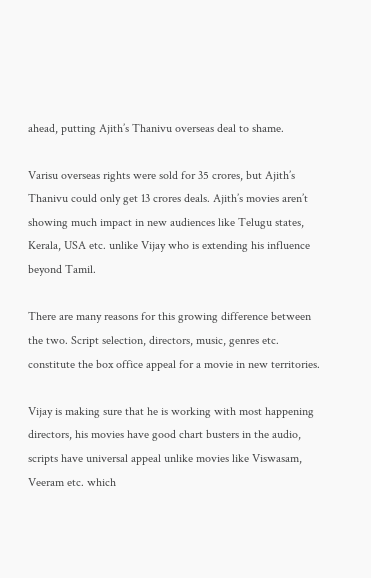ahead, putting Ajith’s Thanivu overseas deal to shame.

Varisu overseas rights were sold for 35 crores, but Ajith’s Thanivu could only get 13 crores deals. Ajith’s movies aren’t showing much impact in new audiences like Telugu states, Kerala, USA etc. unlike Vijay who is extending his influence beyond Tamil.

There are many reasons for this growing difference between the two. Script selection, directors, music, genres etc. constitute the box office appeal for a movie in new territories.

Vijay is making sure that he is working with most happening directors, his movies have good chart busters in the audio, scripts have universal appeal unlike movies like Viswasam, Veeram etc. which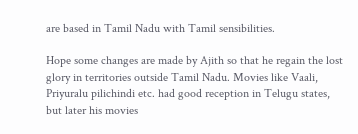are based in Tamil Nadu with Tamil sensibilities.

Hope some changes are made by Ajith so that he regain the lost glory in territories outside Tamil Nadu. Movies like Vaali, Priyuralu pilichindi etc. had good reception in Telugu states, but later his movies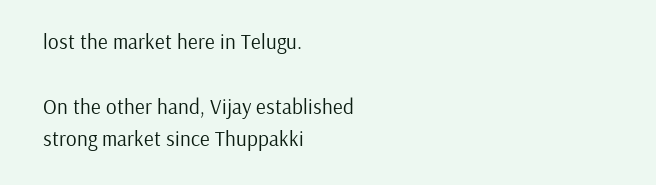lost the market here in Telugu.

On the other hand, Vijay established strong market since Thuppakki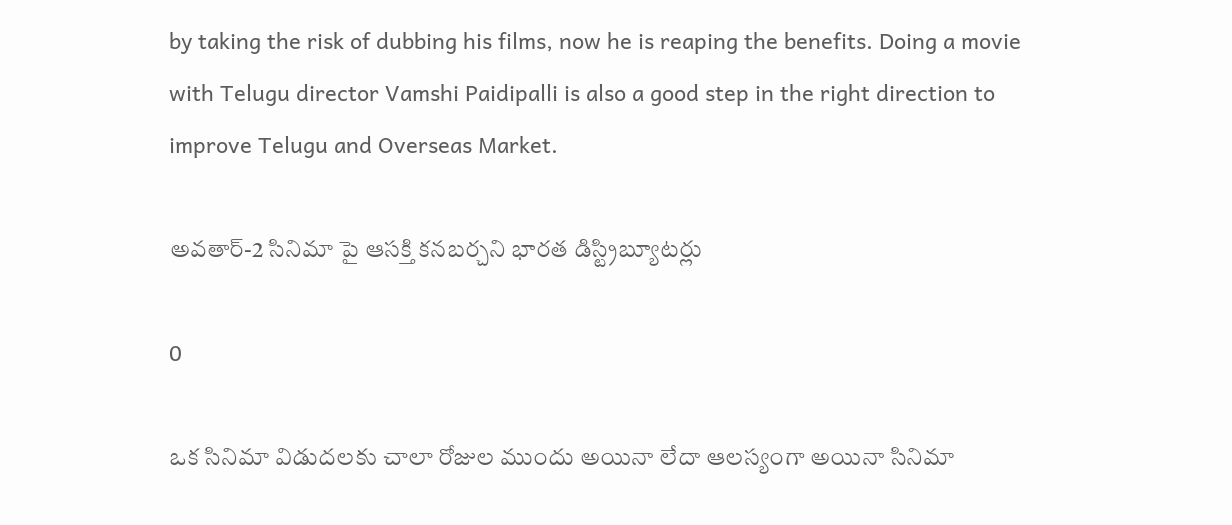by taking the risk of dubbing his films, now he is reaping the benefits. Doing a movie with Telugu director Vamshi Paidipalli is also a good step in the right direction to improve Telugu and Overseas Market.

అవతార్-2 సినిమా పై ఆసక్తి కనబర్చని భారత డిస్ట్రిబ్యూటర్లు

0

ఒక సినిమా విడుదలకు చాలా రోజుల ముందు అయినా లేదా ఆలస్యంగా అయినా సినిమా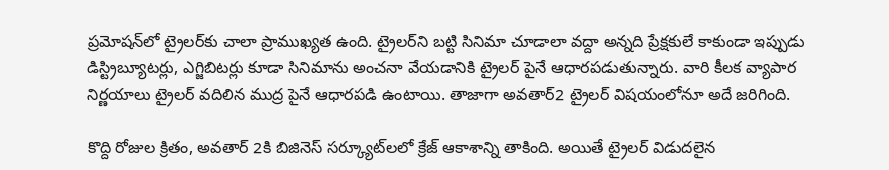ప్రమోషన్‌లో ట్రైలర్‌కు చాలా ప్రాముఖ్యత ఉంది. ట్రైలర్‌ని బట్టి సినిమా చూడాలా వద్దా అన్నది ప్రేక్షకులే కాకుండా ఇప్పుడు డిస్ట్రిబ్యూటర్లు, ఎగ్జిబిటర్లు కూడా సినిమాను అంచనా వేయడానికి ట్రైలర్‌ పైనే ఆధారపడుతున్నారు. వారి కీలక వ్యాపార నిర్ణయాలు ట్రైలర్ వదిలిన ముద్ర పైనే ఆధారపడి ఉంటాయి. తాజాగా అవతార్2 ట్రైలర్ విషయంలోనూ అదే జరిగింది.

కొద్ది రోజుల క్రితం, అవతార్ 2కి బిజినెస్ సర్క్యూట్‌లలో క్రేజ్ ఆకాశాన్ని తాకింది. అయితే ట్రైలర్ విడుదలైన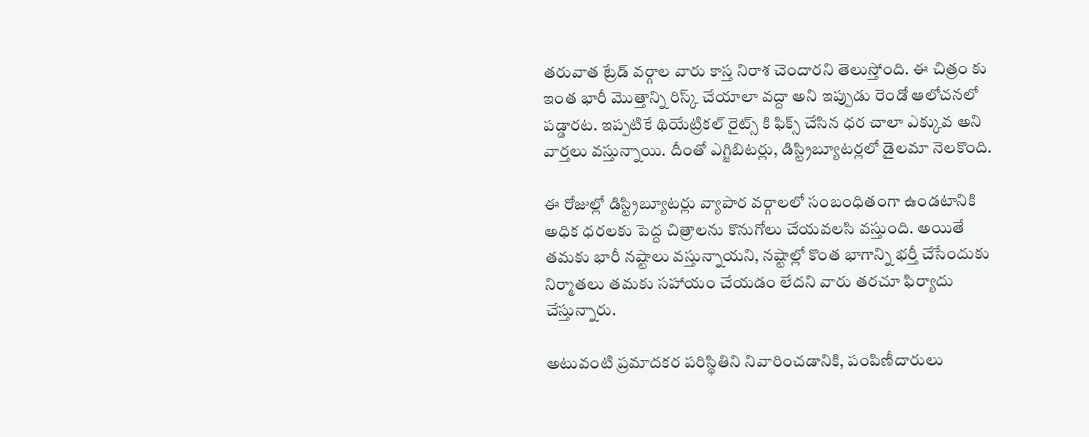తరువాత ట్రేడ్ వర్గాల వారు కాస్త నిరాశ చెందారని తెలుస్తోంది. ఈ చిత్రం కు ఇంత భారీ మొత్తాన్ని రిస్క్ చేయాలా వద్దా అని ఇప్పుడు రెండో ఆలోచనలో పడ్డారట. ఇప్పటికే థియేట్రికల్ రైట్స్ కి ఫిక్స్ చేసిన ధర చాలా ఎక్కువ అని వార్తలు వస్తున్నాయి. దీంతో ఎగ్జిబిటర్లు, డిస్ట్రిబ్యూటర్లలో డైలమా నెలకొంది.

ఈ రోజుల్లో డిస్ట్రిబ్యూటర్లు వ్యాపార వర్గాలలో సంబంధితంగా ఉండటానికి అధిక ధరలకు పెద్ద చిత్రాలను కొనుగోలు చేయవలసి వస్తుంది. అయితే తమకు భారీ నష్టాలు వస్తున్నాయని, నష్టాల్లో కొంత భాగాన్ని భర్తీ చేసేందుకు నిర్మాతలు తమకు సహాయం చేయడం లేదని వారు తరచూ ఫిర్యాదు చేస్తున్నారు.

అటువంటి ప్రమాదకర పరిస్థితిని నివారించడానికి, పంపిణీదారులు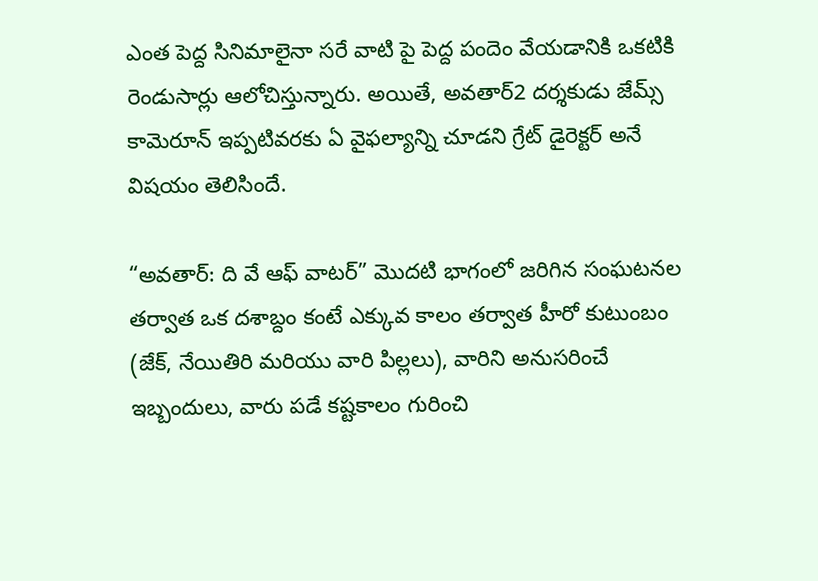ఎంత పెద్ద సినిమాలైనా సరే వాటి పై పెద్ద పందెం వేయడానికి ఒకటికి రెండుసార్లు ఆలోచిస్తున్నారు. అయితే, అవతార్2 దర్శకుడు జేమ్స్ కామెరూన్ ఇప్పటివరకు ఏ వైఫల్యాన్ని చూడని గ్రేట్ డైరెక్టర్ అనే విషయం తెలిసిందే.

“అవతార్: ది వే ఆఫ్ వాటర్” మొదటి భాగంలో జరిగిన సంఘటనల తర్వాత ఒక దశాబ్దం కంటే ఎక్కువ కాలం తర్వాత హీరో కుటుంబం (జేక్, నేయితిరి మరియు వారి పిల్లలు), వారిని అనుసరించే ఇబ్బందులు, వారు పడే కష్టకాలం గురించి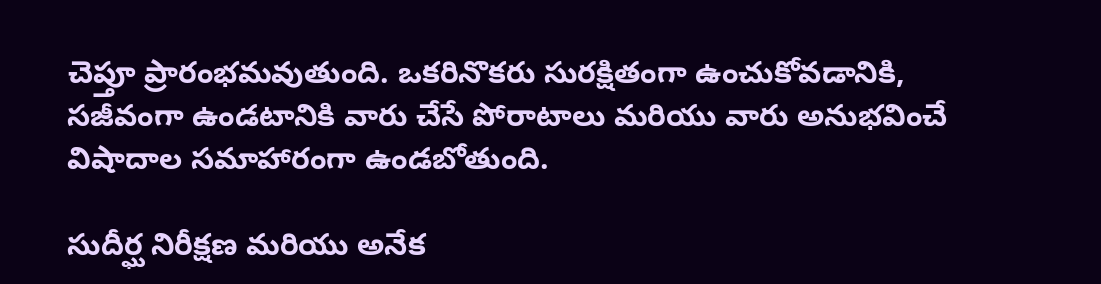చెప్తూ ప్రారంభమవుతుంది. ఒకరినొకరు సురక్షితంగా ఉంచుకోవడానికి, సజీవంగా ఉండటానికి వారు చేసే పోరాటాలు మరియు వారు అనుభవించే విషాదాల సమాహారంగా ఉండబోతుంది.

సుదీర్ఘ నిరీక్షణ మరియు అనేక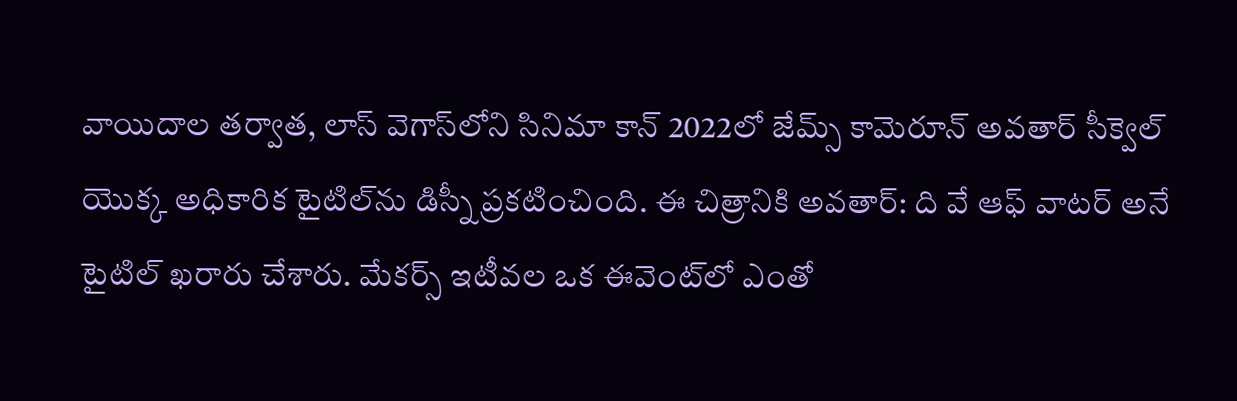వాయిదాల తర్వాత, లాస్ వెగాస్‌లోని సినిమా కాన్ 2022లో జేమ్స్ కామెరూన్ అవతార్ సీక్వెల్ యొక్క అధికారిక టైటిల్‌ను డిస్నీ ప్రకటించింది. ఈ చిత్రానికి అవతార్: ది వే ఆఫ్ వాటర్ అనే టైటిల్ ఖరారు చేశారు. మేకర్స్ ఇటీవల ఒక ఈవెంట్‌లో ఎంతో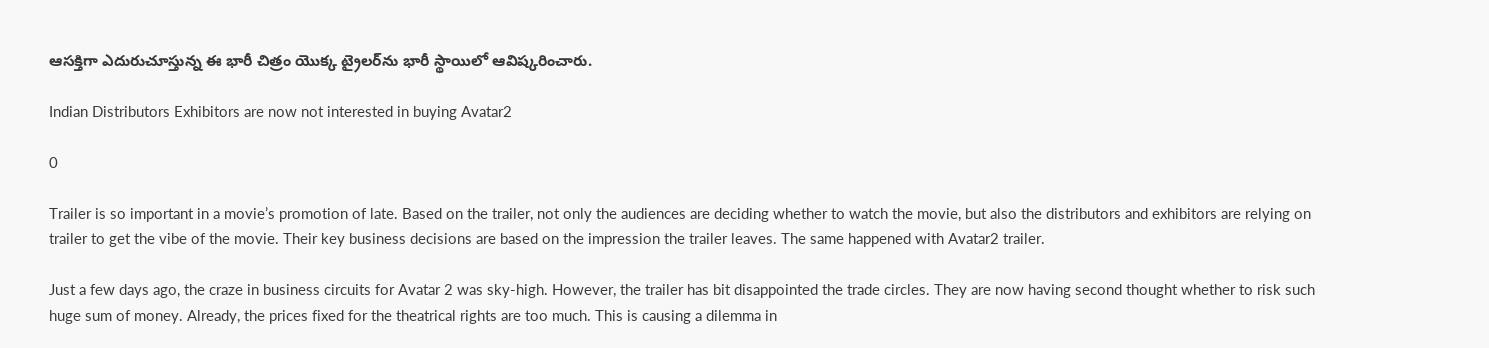ఆసక్తిగా ఎదురుచూస్తున్న ఈ భారీ చిత్రం యొక్క ట్రైలర్‌ను భారీ స్థాయిలో ఆవిష్కరించారు.

Indian Distributors Exhibitors are now not interested in buying Avatar2

0

Trailer is so important in a movie’s promotion of late. Based on the trailer, not only the audiences are deciding whether to watch the movie, but also the distributors and exhibitors are relying on trailer to get the vibe of the movie. Their key business decisions are based on the impression the trailer leaves. The same happened with Avatar2 trailer.

Just a few days ago, the craze in business circuits for Avatar 2 was sky-high. However, the trailer has bit disappointed the trade circles. They are now having second thought whether to risk such huge sum of money. Already, the prices fixed for the theatrical rights are too much. This is causing a dilemma in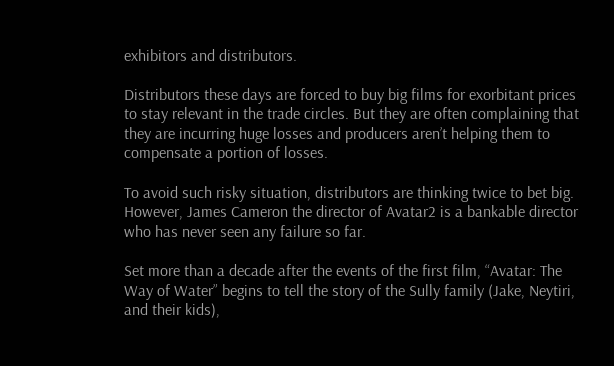exhibitors and distributors.

Distributors these days are forced to buy big films for exorbitant prices to stay relevant in the trade circles. But they are often complaining that they are incurring huge losses and producers aren’t helping them to compensate a portion of losses.

To avoid such risky situation, distributors are thinking twice to bet big. However, James Cameron the director of Avatar2 is a bankable director who has never seen any failure so far.

Set more than a decade after the events of the first film, “Avatar: The Way of Water” begins to tell the story of the Sully family (Jake, Neytiri, and their kids),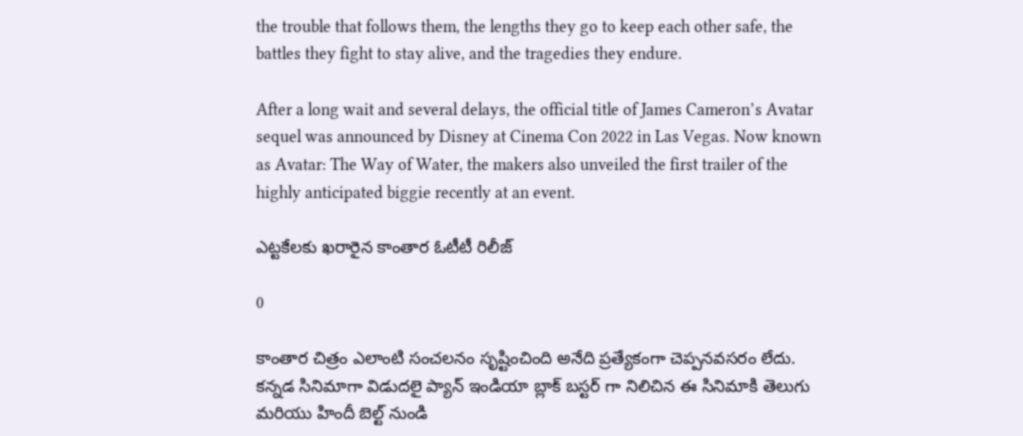the trouble that follows them, the lengths they go to keep each other safe, the battles they fight to stay alive, and the tragedies they endure.

After a long wait and several delays, the official title of James Cameron’s Avatar sequel was announced by Disney at Cinema Con 2022 in Las Vegas. Now known as Avatar: The Way of Water, the makers also unveiled the first trailer of the highly anticipated biggie recently at an event.

ఎట్టకేలకు ఖరారైన కాంతార ఓటీటీ రిలీజ్

0

కాంతార చిత్రం ఎలాంటి సంచలనం సృష్టించింది అనేది ప్రత్యేకంగా చెప్పనవసరం లేదు. కన్నడ సినిమాగా విడుదలై ప్యాన్ ఇండియా బ్లాక్ బస్టర్ గా నిలిచిన ఈ సినిమాకి తెలుగు మరియు హిందీ బెల్ట్ నుండి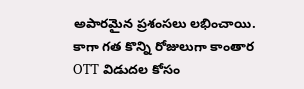అపారమైన ప్రశంసలు లభించాయి. కాగా గత కొన్ని రోజులుగా కాంతార OTT విడుదల కోసం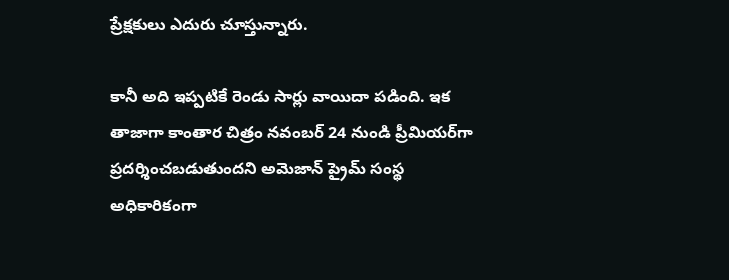ప్రేక్షకులు ఎదురు చూస్తున్నారు.

కానీ అది ఇప్పటికే రెండు సార్లు వాయిదా పడింది. ఇక తాజాగా కాంతార చిత్రం నవంబర్ 24 నుండి ప్రీమియర్‌గా ప్రదర్శించబడుతుందని అమెజాన్ ప్రైమ్ సంస్థ అధికారికంగా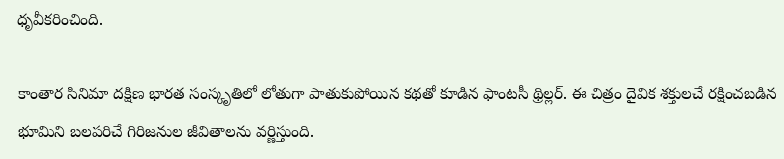ధృవీకరించింది.

కాంతార సినిమా దక్షిణ భారత సంస్కృతిలో లోతుగా పాతుకుపోయిన కథతో కూడిన ఫాంటసీ థ్రిల్లర్. ఈ చిత్రం దైవిక శక్తులచే రక్షించబడిన భూమిని బలపరిచే గిరిజనుల జీవితాలను వర్ణిస్తుంది.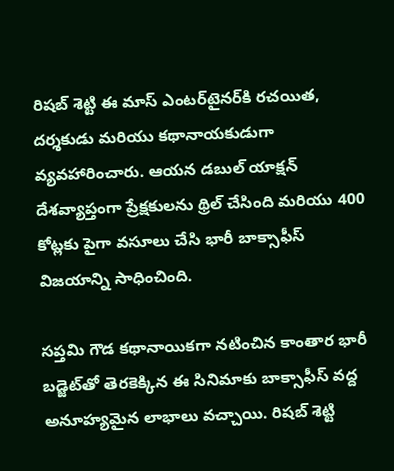రిషబ్ శెట్టి ఈ మాస్ ఎంటర్‌టైనర్‌కి రచయిత, దర్శకుడు మరియు కథానాయకుడుగా వ్యవహారించారు. ఆయన డబుల్ యాక్షన్ దేశవ్యాప్తంగా ప్రేక్షకులను థ్రిల్ చేసింది మరియు 400 కోట్లకు పైగా వసూలు చేసి భారీ బాక్సాఫీస్ విజయాన్ని సాధించింది.

సప్తమి గౌడ కథానాయికగా నటించిన కాంతార భారీ బడ్జెట్‌తో తెరకెక్కిన ఈ సినిమాకు బాక్సాఫీస్ వద్ద అనూహ్యమైన లాభాలు వచ్చాయి. రిషబ్ శెట్టి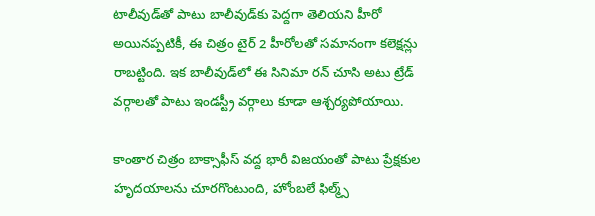టాలీవుడ్‌తో పాటు బాలీవుడ్‌కు పెద్దగా తెలియని హీరో అయినప్పటికీ, ఈ చిత్రం టైర్ 2 హీరోలతో సమానంగా కలెక్షన్లు రాబట్టింది. ఇక బాలీవుడ్‌లో ఈ సినిమా రన్ చూసి అటు ట్రేడ్ వర్గాలతో పాటు ఇండస్ట్రీ వర్గాలు కూడా ఆశ్చర్యపోయాయి.

కాంతార చిత్రం బాక్సాఫీస్ వద్ద భారీ విజయంతో పాటు ప్రేక్షకుల హృదయాలను చూరగొంటుంది, హోంబలే ఫిల్మ్స్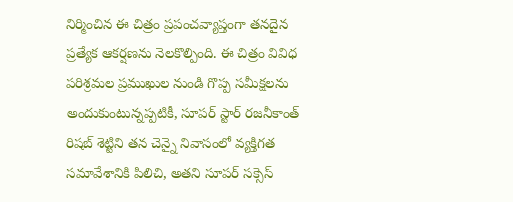నిర్మించిన ఈ చిత్రం ప్రపంచవ్యాప్తంగా తనదైన ప్రత్యేక ఆకర్షణను నెలకొల్పింది. ఈ చిత్రం వివిధ పరిశ్రమల ప్రముఖుల నుండి గొప్ప సమీక్షలను అందుకుంటున్నప్పటికీ, సూపర్ స్టార్ రజనీకాంత్ రిషబ్ శెట్టిని తన చెన్నై నివాసంలో వ్యక్తిగత సమావేశానికి పిలిచి, అతని సూపర్ సక్సెస్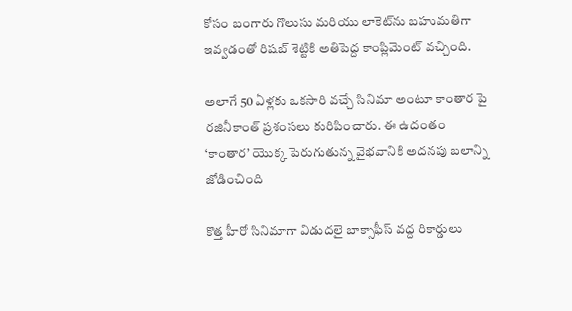కోసం బంగారు గొలుసు మరియు లాకెట్‌ను బహుమతిగా ఇవ్వడంతో రిషబ్ శెట్టికి అతిపెద్ద కాంప్లిమెంట్ వచ్చింది.

అలాగే 50 ఏళ్లకు ఒకసారి వచ్చే సినిమా అంటూ కాంతార పై రజినీకాంత్ ప్రశంసలు కురిపించారు. ఈ ఉదంతం ‘కాంతార’ యొక్క పెరుగుతున్న వైభవానికి అదనపు బలాన్ని జోడించింది

కొత్త హీరో సినిమాగా విడుదలై బాక్సాఫీస్ వద్ద రికార్డులు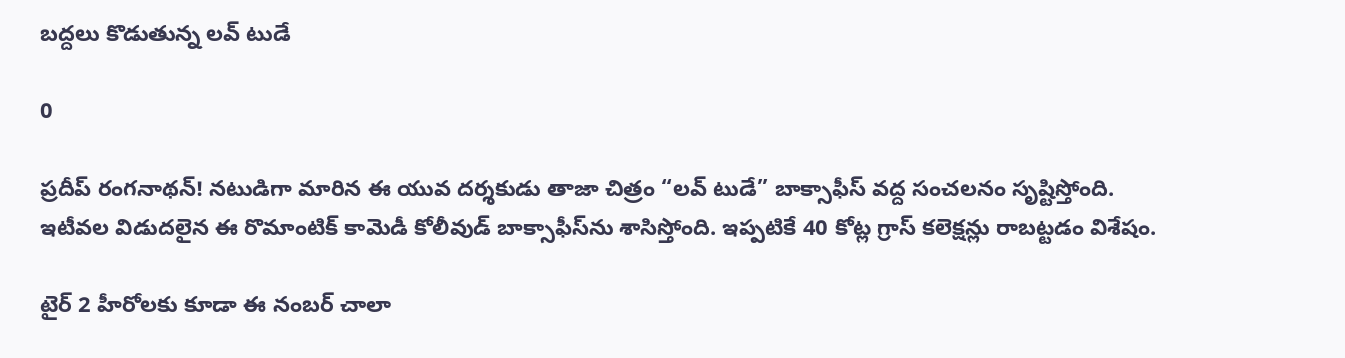బద్దలు కొడుతున్న లవ్ టుడే

0

ప్రదీప్ రంగనాథన్! నటుడిగా మారిన ఈ యువ దర్శకుడు తాజా చిత్రం “లవ్ టుడే” బాక్సాఫీస్ వద్ద సంచలనం సృష్టిస్తోంది. ఇటీవల విడుదలైన ఈ రొమాంటిక్ కామెడీ కోలీవుడ్ బాక్సాఫీస్‌ను శాసిస్తోంది. ఇప్పటికే 40 కోట్ల గ్రాస్ కలెక్షన్లు రాబట్టడం విశేషం.

టైర్ 2 హీరోలకు కూడా ఈ నంబర్ చాలా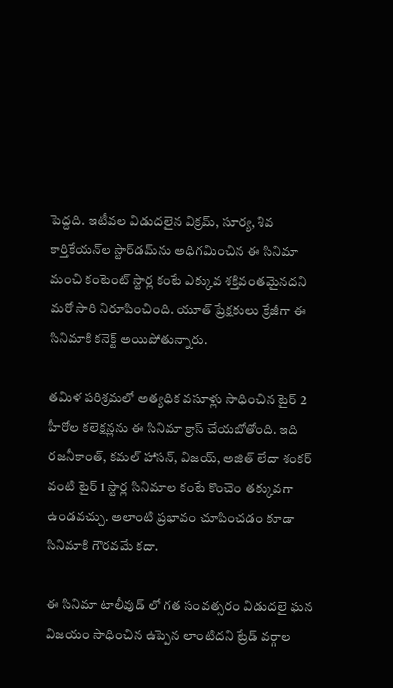పెద్దది. ఇటీవల విడుదలైన విక్రమ్, సూర్య, శివ కార్తికేయన్‌ల స్టార్‌డమ్‌ను అధిగమించిన ఈ సినిమా మంచి కంటెంట్ స్టార్ల కంటే ఎక్కువ శక్తివంతమైనదని మరో సారి నిరూపించింది. యూత్ ప్రేక్షకులు క్రేజీగా ఈ సినిమాకి కనెక్ట్ అయిపోతున్నారు.

తమిళ పరిశ్రమలో అత్యధిక వసూళ్లు సాధించిన టైర్ 2 హీరోల కలెక్షన్లను ఈ సినిమా క్రాస్ చేయబోతోంది. ఇది రజనీకాంత్, కమల్ హాసన్, విజయ్, అజిత్ లేదా శంకర్ వంటి టైర్ 1 స్టార్ల సినిమాల కంటే కొంచెం తక్కువగా ఉండవచ్చు. అలాంటి ప్రభావం చూపించడం కూడా సినిమాకి గౌరవమే కదా.

ఈ సినిమా టాలీవుడ్ లో గత సంవత్సరం విడుదలై ఘన విజయం సాధించిన ఉప్పెన లాంటిదని ట్రేడ్ వర్గాల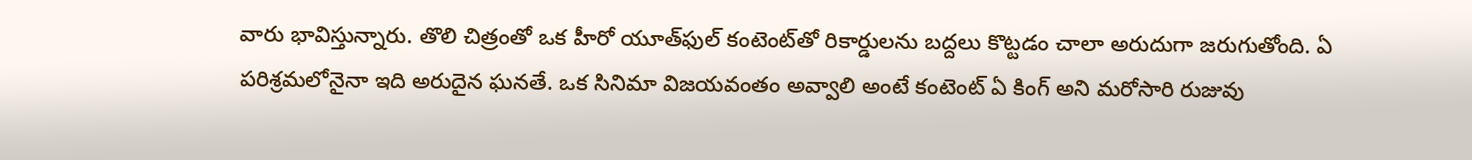వారు భావిస్తున్నారు. తొలి చిత్రంతో ఒక హీరో యూత్‌ఫుల్ కంటెంట్‌తో రికార్డులను బద్దలు కొట్టడం చాలా అరుదుగా జరుగుతోంది. ఏ పరిశ్రమలోనైనా ఇది అరుదైన ఘనతే. ఒక సినిమా విజయవంతం అవ్వాలి అంటే కంటెంట్ ఏ కింగ్ అని మరోసారి రుజువు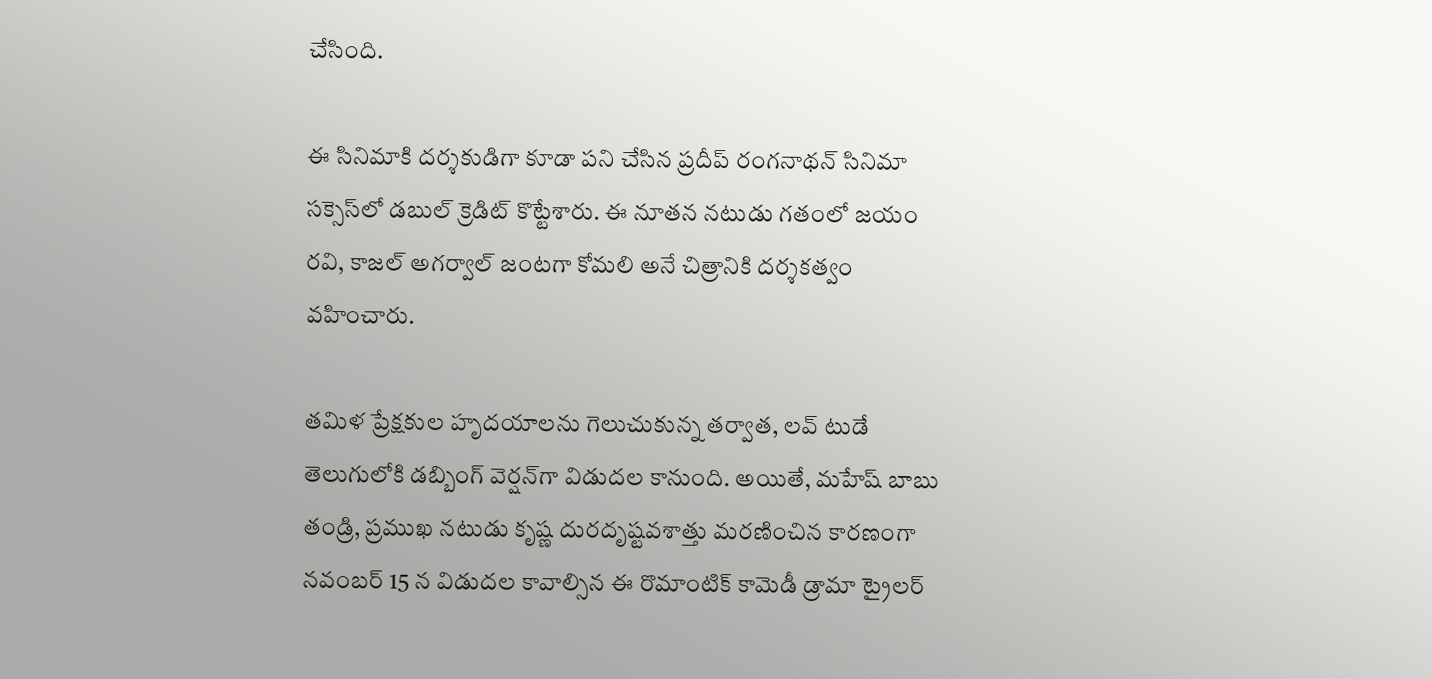చేసింది.

ఈ సినిమాకి దర్శకుడిగా కూడా పని చేసిన ప్రదీప్ రంగనాథన్ సినిమా సక్సెస్‌లో డబుల్ క్రెడిట్ కొట్టేశారు. ఈ నూతన నటుడు గతంలో జయం రవి, కాజల్ అగర్వాల్ జంటగా కోమలి అనే చిత్రానికి దర్శకత్వం వహించారు.

తమిళ ప్రేక్షకుల హృదయాలను గెలుచుకున్న తర్వాత, లవ్ టుడే తెలుగులోకి డబ్బింగ్ వెర్షన్‌గా విడుదల కానుంది. అయితే, మహేష్ బాబు తండ్రి, ప్రముఖ నటుడు కృష్ణ దురదృష్టవశాత్తు మరణించిన కారణంగా నవంబర్ 15 న విడుదల కావాల్సిన ఈ రొమాంటిక్ కామెడీ డ్రామా ట్రైలర్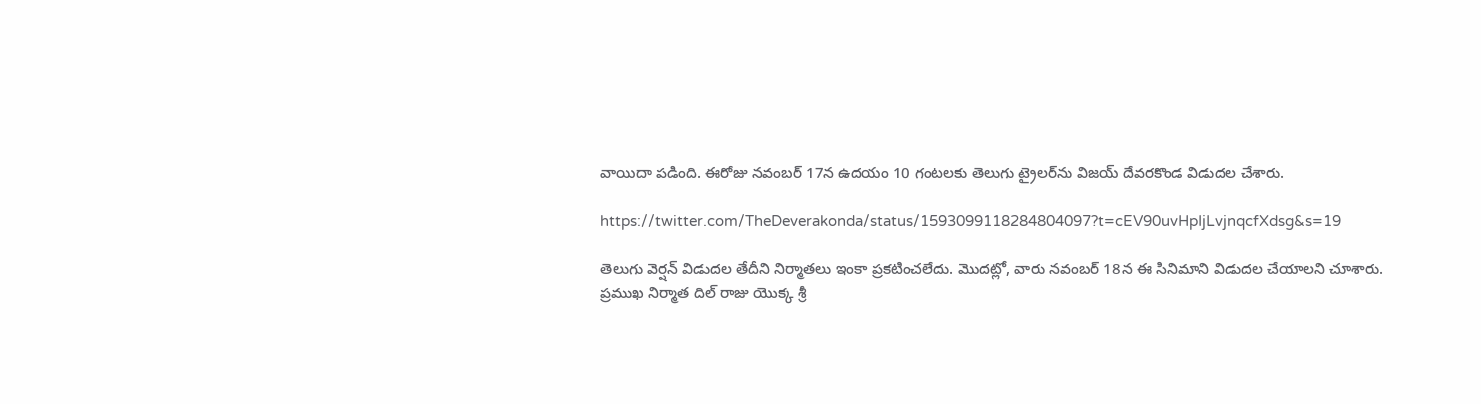వాయిదా పడింది. ఈరోజు నవంబర్ 17న ఉదయం 10 గంటలకు తెలుగు ట్రైలర్‌ను విజయ్ దేవరకొండ విడుదల చేశారు.

https://twitter.com/TheDeverakonda/status/1593099118284804097?t=cEV90uvHpIjLvjnqcfXdsg&s=19

తెలుగు వెర్షన్ విడుదల తేదీని నిర్మాతలు ఇంకా ప్రకటించలేదు. మొదట్లో, వారు నవంబర్ 18న ఈ సినిమాని విడుదల చేయాలని చూశారు. ప్రముఖ నిర్మాత దిల్ రాజు యొక్క శ్రీ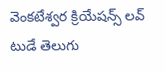వెంకటేశ్వర క్రియేషన్స్ లవ్ టుడే తెలుగు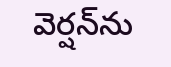వెర్షన్‌ను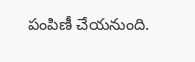పంపిణీ చేయనుంది.